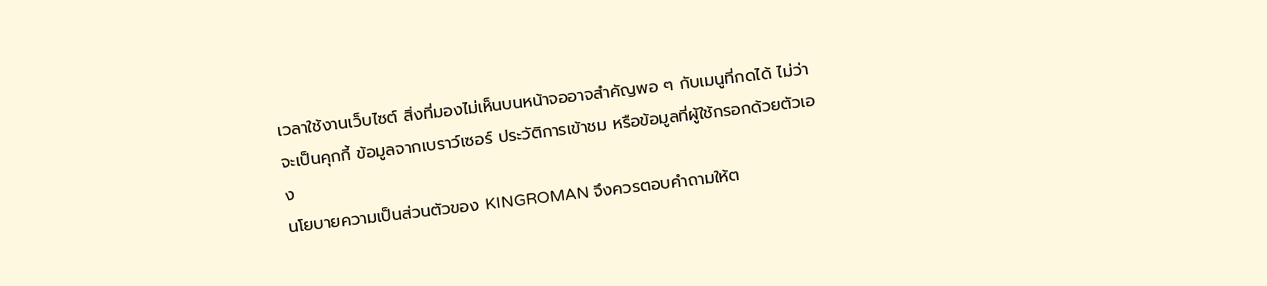เวลาใช้งานเว็บไซต์ สิ่งที่มองไม่เห็นบนหน้าจออาจสำคัญพอ ๆ กับเมนูที่กดได้ ไม่ว่าจะเป็นคุกกี้ ข้อมูลจากเบราว์เซอร์ ประวัติการเข้าชม หรือข้อมูลที่ผู้ใช้กรอกด้วยตัวเอง
นโยบายความเป็นส่วนตัวของ KINGROMAN จึงควรตอบคำถามให้ต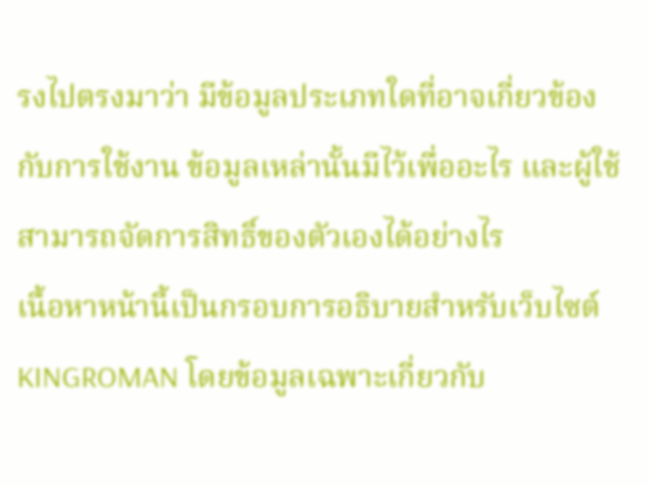รงไปตรงมาว่า มีข้อมูลประเภทใดที่อาจเกี่ยวข้องกับการใช้งาน ข้อมูลเหล่านั้นมีไว้เพื่ออะไร และผู้ใช้สามารถจัดการสิทธิ์ของตัวเองได้อย่างไร
เนื้อหาหน้านี้เป็นกรอบการอธิบายสำหรับเว็บไซต์ KINGROMAN โดยข้อมูลเฉพาะเกี่ยวกับ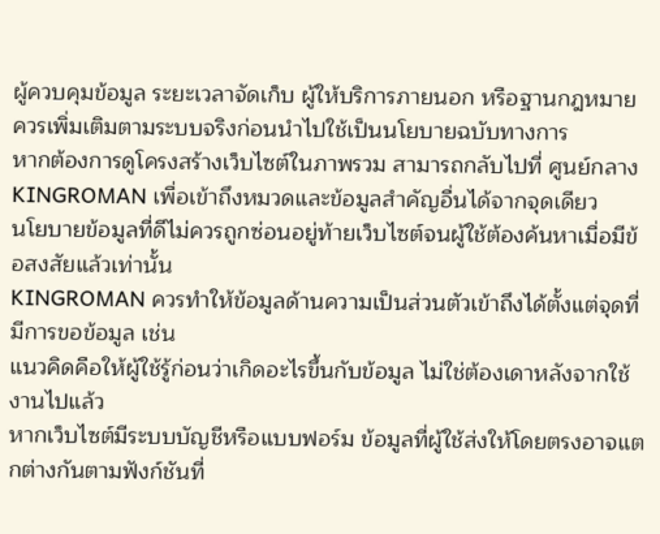ผู้ควบคุมข้อมูล ระยะเวลาจัดเก็บ ผู้ให้บริการภายนอก หรือฐานกฎหมาย ควรเพิ่มเติมตามระบบจริงก่อนนำไปใช้เป็นนโยบายฉบับทางการ
หากต้องการดูโครงสร้างเว็บไซต์ในภาพรวม สามารถกลับไปที่ ศูนย์กลาง KINGROMAN เพื่อเข้าถึงหมวดและข้อมูลสำคัญอื่นได้จากจุดเดียว
นโยบายข้อมูลที่ดีไม่ควรถูกซ่อนอยู่ท้ายเว็บไซต์จนผู้ใช้ต้องค้นหาเมื่อมีข้อสงสัยแล้วเท่านั้น
KINGROMAN ควรทำให้ข้อมูลด้านความเป็นส่วนตัวเข้าถึงได้ตั้งแต่จุดที่มีการขอข้อมูล เช่น
แนวคิดคือให้ผู้ใช้รู้ก่อนว่าเกิดอะไรขึ้นกับข้อมูล ไม่ใช่ต้องเดาหลังจากใช้งานไปแล้ว
หากเว็บไซต์มีระบบบัญชีหรือแบบฟอร์ม ข้อมูลที่ผู้ใช้ส่งให้โดยตรงอาจแตกต่างกันตามฟังก์ชันที่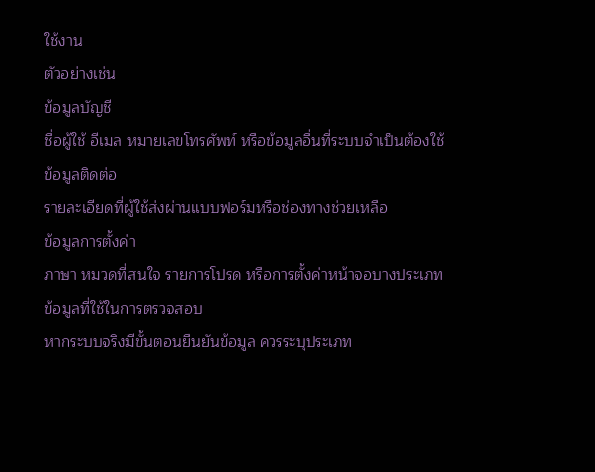ใช้งาน
ตัวอย่างเช่น
ข้อมูลบัญชี
ชื่อผู้ใช้ อีเมล หมายเลขโทรศัพท์ หรือข้อมูลอื่นที่ระบบจำเป็นต้องใช้
ข้อมูลติดต่อ
รายละเอียดที่ผู้ใช้ส่งผ่านแบบฟอร์มหรือช่องทางช่วยเหลือ
ข้อมูลการตั้งค่า
ภาษา หมวดที่สนใจ รายการโปรด หรือการตั้งค่าหน้าจอบางประเภท
ข้อมูลที่ใช้ในการตรวจสอบ
หากระบบจริงมีขั้นตอนยืนยันข้อมูล ควรระบุประเภท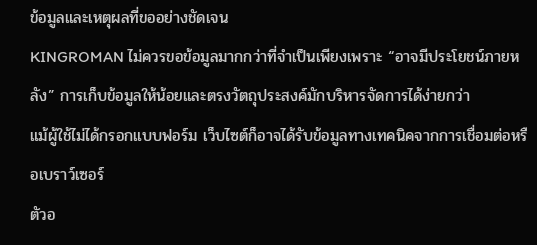ข้อมูลและเหตุผลที่ขออย่างชัดเจน
KINGROMAN ไม่ควรขอข้อมูลมากกว่าที่จำเป็นเพียงเพราะ “อาจมีประโยชน์ภายหลัง” การเก็บข้อมูลให้น้อยและตรงวัตถุประสงค์มักบริหารจัดการได้ง่ายกว่า
แม้ผู้ใช้ไม่ได้กรอกแบบฟอร์ม เว็บไซต์ก็อาจได้รับข้อมูลทางเทคนิคจากการเชื่อมต่อหรือเบราว์เซอร์
ตัวอ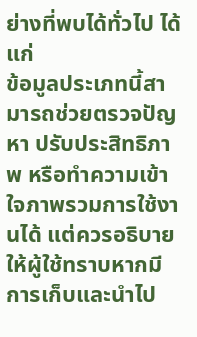ย่างที่พบได้ทั่วไป ได้แก่
ข้อมูลประเภทนี้สามารถช่วยตรวจปัญหา ปรับประสิทธิภาพ หรือทำความเข้าใจภาพรวมการใช้งานได้ แต่ควรอธิบายให้ผู้ใช้ทราบหากมีการเก็บและนำไป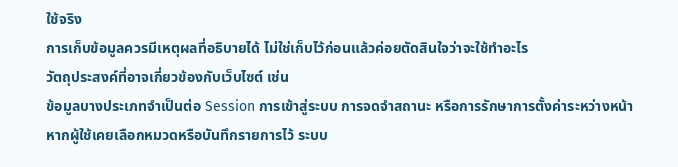ใช้จริง
การเก็บข้อมูลควรมีเหตุผลที่อธิบายได้ ไม่ใช่เก็บไว้ก่อนแล้วค่อยตัดสินใจว่าจะใช้ทำอะไร
วัตถุประสงค์ที่อาจเกี่ยวข้องกับเว็บไซต์ เช่น
ข้อมูลบางประเภทจำเป็นต่อ Session การเข้าสู่ระบบ การจดจำสถานะ หรือการรักษาการตั้งค่าระหว่างหน้า
หากผู้ใช้เคยเลือกหมวดหรือบันทึกรายการไว้ ระบบ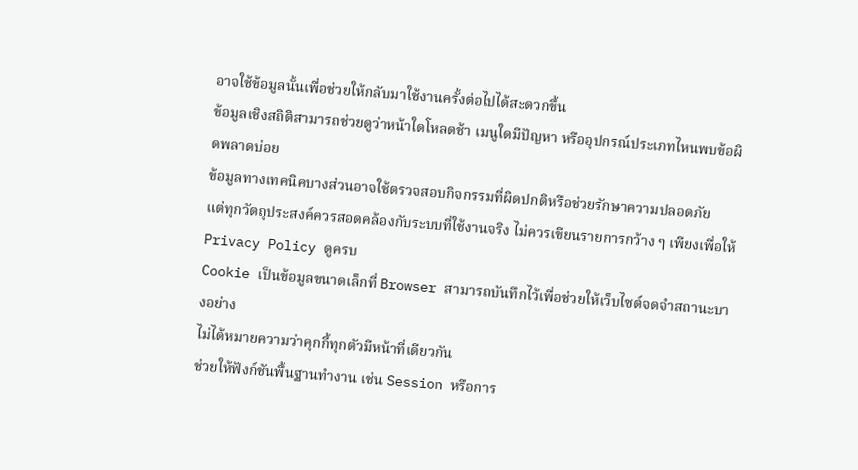อาจใช้ข้อมูลนั้นเพื่อช่วยให้กลับมาใช้งานครั้งต่อไปได้สะดวกขึ้น
ข้อมูลเชิงสถิติสามารถช่วยดูว่าหน้าใดโหลดช้า เมนูใดมีปัญหา หรืออุปกรณ์ประเภทไหนพบข้อผิดพลาดบ่อย
ข้อมูลทางเทคนิคบางส่วนอาจใช้ตรวจสอบกิจกรรมที่ผิดปกติหรือช่วยรักษาความปลอดภัย
แต่ทุกวัตถุประสงค์ควรสอดคล้องกับระบบที่ใช้งานจริง ไม่ควรเขียนรายการกว้าง ๆ เพียงเพื่อให้ Privacy Policy ดูครบ
Cookie เป็นข้อมูลขนาดเล็กที่ Browser สามารถบันทึกไว้เพื่อช่วยให้เว็บไซต์จดจำสถานะบางอย่าง
ไม่ได้หมายความว่าคุกกี้ทุกตัวมีหน้าที่เดียวกัน
ช่วยให้ฟังก์ชันพื้นฐานทำงาน เช่น Session หรือการ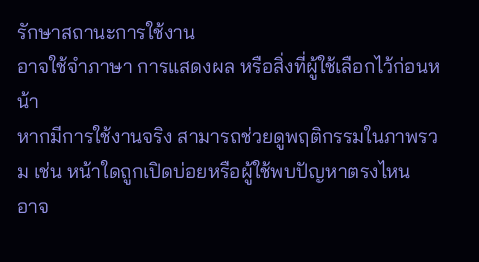รักษาสถานะการใช้งาน
อาจใช้จำภาษา การแสดงผล หรือสิ่งที่ผู้ใช้เลือกไว้ก่อนหน้า
หากมีการใช้งานจริง สามารถช่วยดูพฤติกรรมในภาพรวม เช่น หน้าใดถูกเปิดบ่อยหรือผู้ใช้พบปัญหาตรงไหน
อาจ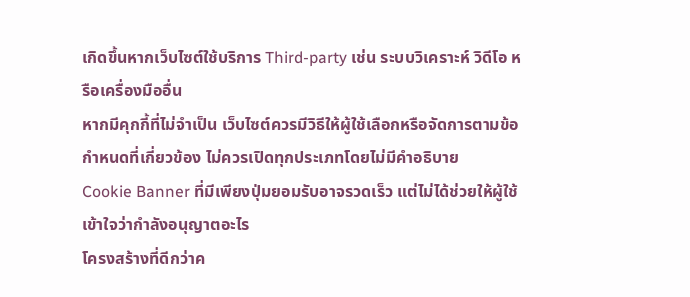เกิดขึ้นหากเว็บไซต์ใช้บริการ Third-party เช่น ระบบวิเคราะห์ วิดีโอ หรือเครื่องมืออื่น
หากมีคุกกี้ที่ไม่จำเป็น เว็บไซต์ควรมีวิธีให้ผู้ใช้เลือกหรือจัดการตามข้อกำหนดที่เกี่ยวข้อง ไม่ควรเปิดทุกประเภทโดยไม่มีคำอธิบาย
Cookie Banner ที่มีเพียงปุ่มยอมรับอาจรวดเร็ว แต่ไม่ได้ช่วยให้ผู้ใช้เข้าใจว่ากำลังอนุญาตอะไร
โครงสร้างที่ดีกว่าค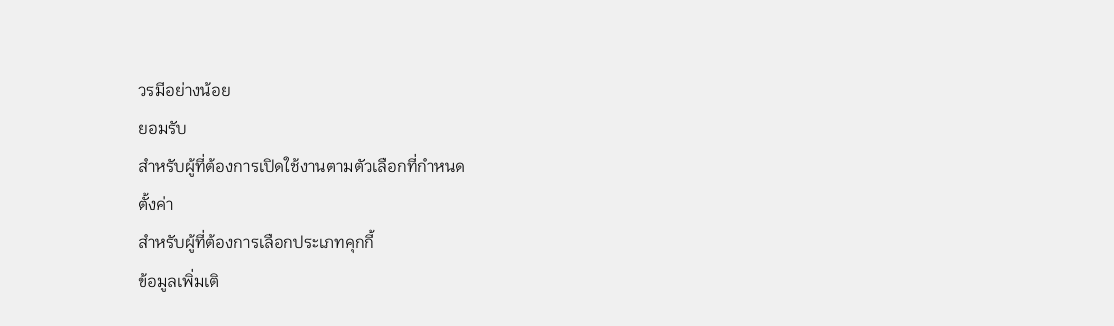วรมีอย่างน้อย
ยอมรับ
สำหรับผู้ที่ต้องการเปิดใช้งานตามตัวเลือกที่กำหนด
ตั้งค่า
สำหรับผู้ที่ต้องการเลือกประเภทคุกกี้
ข้อมูลเพิ่มเติ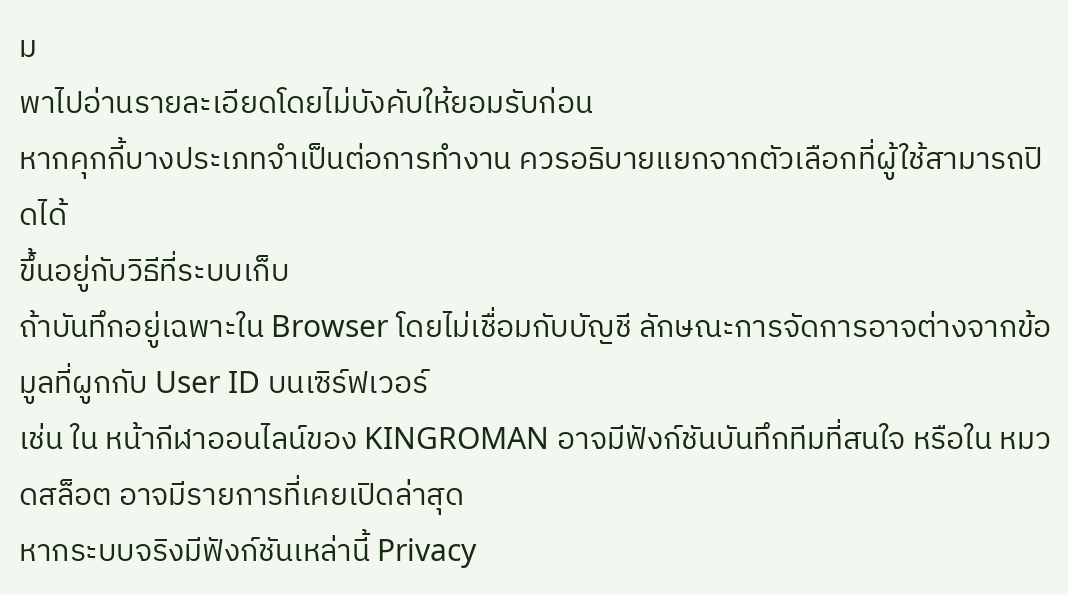ม
พาไปอ่านรายละเอียดโดยไม่บังคับให้ยอมรับก่อน
หากคุกกี้บางประเภทจำเป็นต่อการทำงาน ควรอธิบายแยกจากตัวเลือกที่ผู้ใช้สามารถปิดได้
ขึ้นอยู่กับวิธีที่ระบบเก็บ
ถ้าบันทึกอยู่เฉพาะใน Browser โดยไม่เชื่อมกับบัญชี ลักษณะการจัดการอาจต่างจากข้อมูลที่ผูกกับ User ID บนเซิร์ฟเวอร์
เช่น ใน หน้ากีฬาออนไลน์ของ KINGROMAN อาจมีฟังก์ชันบันทึกทีมที่สนใจ หรือใน หมวดสล็อต อาจมีรายการที่เคยเปิดล่าสุด
หากระบบจริงมีฟังก์ชันเหล่านี้ Privacy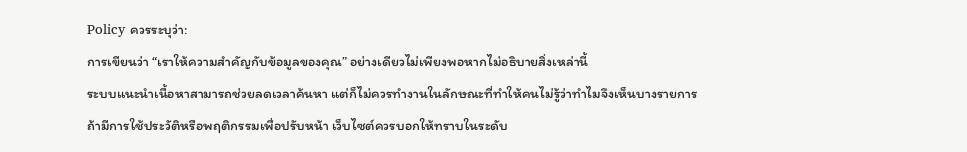Policy ควรระบุว่า:
การเขียนว่า “เราให้ความสำคัญกับข้อมูลของคุณ” อย่างเดียวไม่เพียงพอหากไม่อธิบายสิ่งเหล่านี้
ระบบแนะนำเนื้อหาสามารถช่วยลดเวลาค้นหา แต่ก็ไม่ควรทำงานในลักษณะที่ทำให้คนไม่รู้ว่าทำไมจึงเห็นบางรายการ
ถ้ามีการใช้ประวัติหรือพฤติกรรมเพื่อปรับหน้า เว็บไซต์ควรบอกให้ทราบในระดับ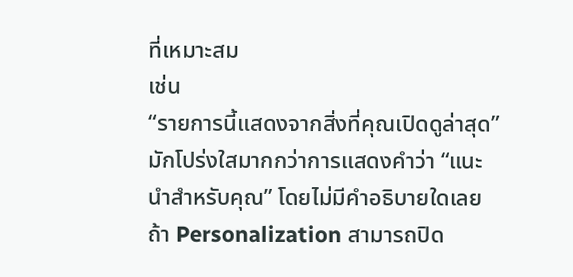ที่เหมาะสม
เช่น
“รายการนี้แสดงจากสิ่งที่คุณเปิดดูล่าสุด”
มักโปร่งใสมากกว่าการแสดงคำว่า “แนะนำสำหรับคุณ” โดยไม่มีคำอธิบายใดเลย
ถ้า Personalization สามารถปิด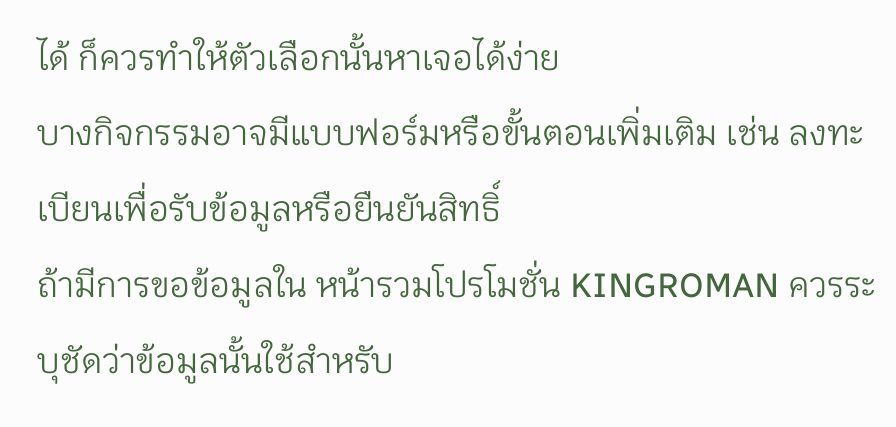ได้ ก็ควรทำให้ตัวเลือกนั้นหาเจอได้ง่าย
บางกิจกรรมอาจมีแบบฟอร์มหรือขั้นตอนเพิ่มเติม เช่น ลงทะเบียนเพื่อรับข้อมูลหรือยืนยันสิทธิ์
ถ้ามีการขอข้อมูลใน หน้ารวมโปรโมชั่น KINGROMAN ควรระบุชัดว่าข้อมูลนั้นใช้สำหรับ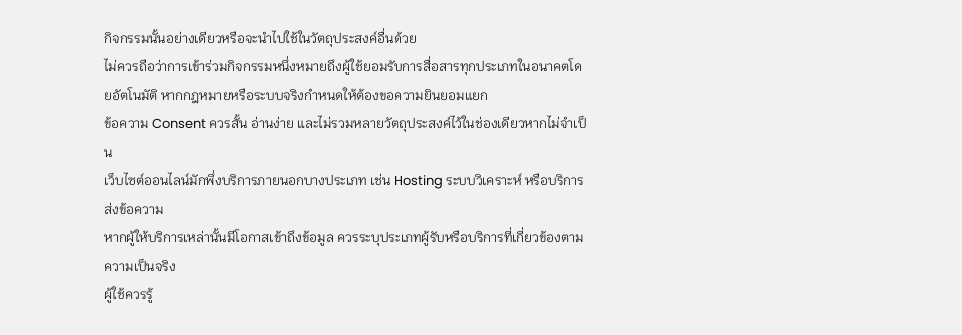กิจกรรมนั้นอย่างเดียวหรือจะนำไปใช้ในวัตถุประสงค์อื่นด้วย
ไม่ควรถือว่าการเข้าร่วมกิจกรรมหนึ่งหมายถึงผู้ใช้ยอมรับการสื่อสารทุกประเภทในอนาคตโดยอัตโนมัติ หากกฎหมายหรือระบบจริงกำหนดให้ต้องขอความยินยอมแยก
ข้อความ Consent ควรสั้น อ่านง่าย และไม่รวมหลายวัตถุประสงค์ไว้ในช่องเดียวหากไม่จำเป็น
เว็บไซต์ออนไลน์มักพึ่งบริการภายนอกบางประเภท เช่น Hosting ระบบวิเคราะห์ หรือบริการส่งข้อความ
หากผู้ให้บริการเหล่านั้นมีโอกาสเข้าถึงข้อมูล ควรระบุประเภทผู้รับหรือบริการที่เกี่ยวข้องตามความเป็นจริง
ผู้ใช้ควรรู้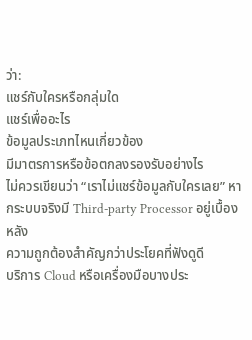ว่า:
แชร์กับใครหรือกลุ่มใด
แชร์เพื่ออะไร
ข้อมูลประเภทไหนเกี่ยวข้อง
มีมาตรการหรือข้อตกลงรองรับอย่างไร
ไม่ควรเขียนว่า “เราไม่แชร์ข้อมูลกับใครเลย” หากระบบจริงมี Third-party Processor อยู่เบื้องหลัง
ความถูกต้องสำคัญกว่าประโยคที่ฟังดูดี
บริการ Cloud หรือเครื่องมือบางประ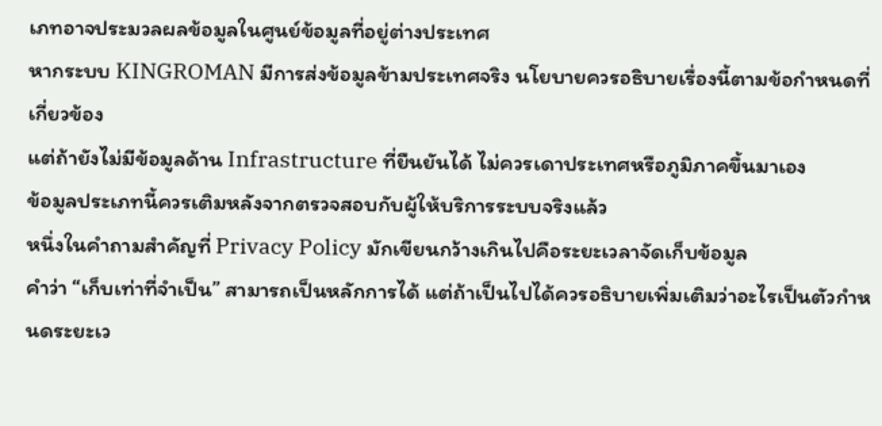เภทอาจประมวลผลข้อมูลในศูนย์ข้อมูลที่อยู่ต่างประเทศ
หากระบบ KINGROMAN มีการส่งข้อมูลข้ามประเทศจริง นโยบายควรอธิบายเรื่องนี้ตามข้อกำหนดที่เกี่ยวข้อง
แต่ถ้ายังไม่มีข้อมูลด้าน Infrastructure ที่ยืนยันได้ ไม่ควรเดาประเทศหรือภูมิภาคขึ้นมาเอง
ข้อมูลประเภทนี้ควรเติมหลังจากตรวจสอบกับผู้ให้บริการระบบจริงแล้ว
หนึ่งในคำถามสำคัญที่ Privacy Policy มักเขียนกว้างเกินไปคือระยะเวลาจัดเก็บข้อมูล
คำว่า “เก็บเท่าที่จำเป็น” สามารถเป็นหลักการได้ แต่ถ้าเป็นไปได้ควรอธิบายเพิ่มเติมว่าอะไรเป็นตัวกำหนดระยะเว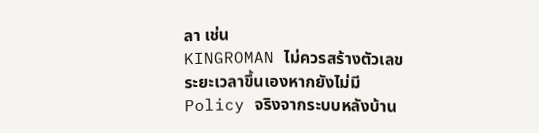ลา เช่น
KINGROMAN ไม่ควรสร้างตัวเลขระยะเวลาขึ้นเองหากยังไม่มี Policy จริงจากระบบหลังบ้าน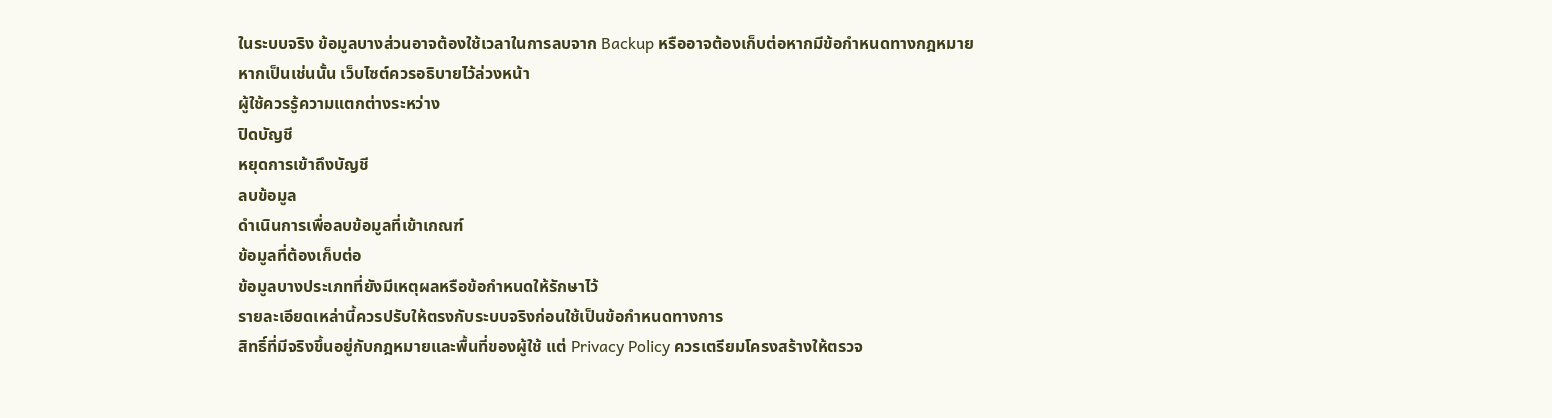ในระบบจริง ข้อมูลบางส่วนอาจต้องใช้เวลาในการลบจาก Backup หรืออาจต้องเก็บต่อหากมีข้อกำหนดทางกฎหมาย
หากเป็นเช่นนั้น เว็บไซต์ควรอธิบายไว้ล่วงหน้า
ผู้ใช้ควรรู้ความแตกต่างระหว่าง
ปิดบัญชี
หยุดการเข้าถึงบัญชี
ลบข้อมูล
ดำเนินการเพื่อลบข้อมูลที่เข้าเกณฑ์
ข้อมูลที่ต้องเก็บต่อ
ข้อมูลบางประเภทที่ยังมีเหตุผลหรือข้อกำหนดให้รักษาไว้
รายละเอียดเหล่านี้ควรปรับให้ตรงกับระบบจริงก่อนใช้เป็นข้อกำหนดทางการ
สิทธิ์ที่มีจริงขึ้นอยู่กับกฎหมายและพื้นที่ของผู้ใช้ แต่ Privacy Policy ควรเตรียมโครงสร้างให้ตรวจ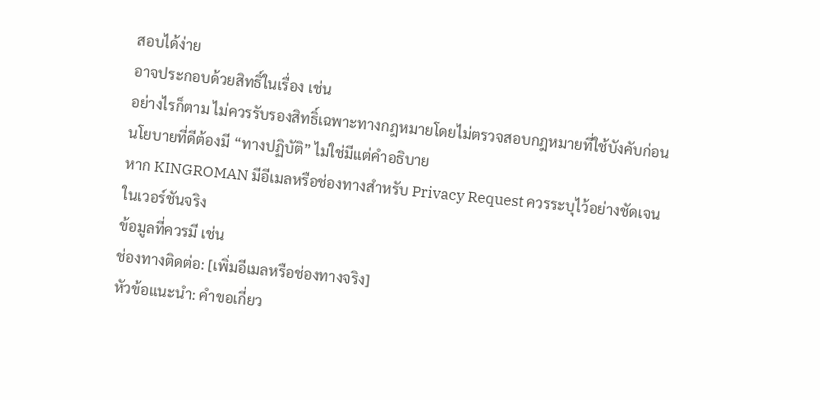สอบได้ง่าย
อาจประกอบด้วยสิทธิ์ในเรื่อง เช่น
อย่างไรก็ตาม ไม่ควรรับรองสิทธิ์เฉพาะทางกฎหมายโดยไม่ตรวจสอบกฎหมายที่ใช้บังคับก่อน
นโยบายที่ดีต้องมี “ทางปฏิบัติ” ไม่ใช่มีแต่คำอธิบาย
หาก KINGROMAN มีอีเมลหรือช่องทางสำหรับ Privacy Request ควรระบุไว้อย่างชัดเจนในเวอร์ชันจริง
ข้อมูลที่ควรมี เช่น
ช่องทางติดต่อ: [เพิ่มอีเมลหรือช่องทางจริง]
หัวข้อแนะนำ: คำขอเกี่ยว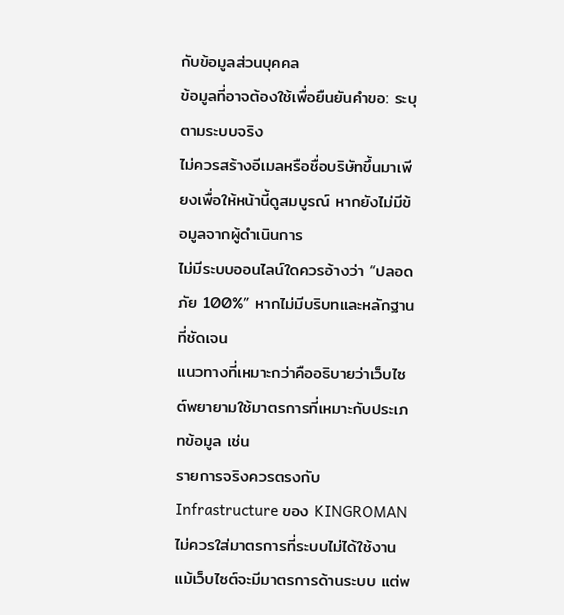กับข้อมูลส่วนบุคคล
ข้อมูลที่อาจต้องใช้เพื่อยืนยันคำขอ: ระบุตามระบบจริง
ไม่ควรสร้างอีเมลหรือชื่อบริษัทขึ้นมาเพียงเพื่อให้หน้านี้ดูสมบูรณ์ หากยังไม่มีข้อมูลจากผู้ดำเนินการ
ไม่มีระบบออนไลน์ใดควรอ้างว่า “ปลอดภัย 100%” หากไม่มีบริบทและหลักฐานที่ชัดเจน
แนวทางที่เหมาะกว่าคืออธิบายว่าเว็บไซต์พยายามใช้มาตรการที่เหมาะกับประเภทข้อมูล เช่น
รายการจริงควรตรงกับ Infrastructure ของ KINGROMAN ไม่ควรใส่มาตรการที่ระบบไม่ได้ใช้งาน
แม้เว็บไซต์จะมีมาตรการด้านระบบ แต่พ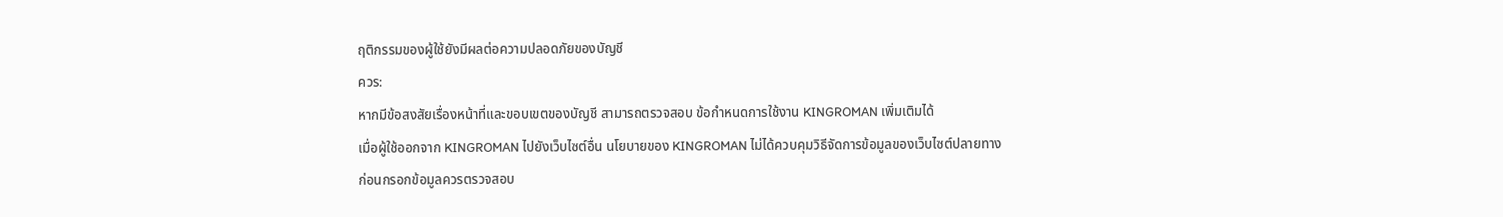ฤติกรรมของผู้ใช้ยังมีผลต่อความปลอดภัยของบัญชี
ควร:
หากมีข้อสงสัยเรื่องหน้าที่และขอบเขตของบัญชี สามารถตรวจสอบ ข้อกำหนดการใช้งาน KINGROMAN เพิ่มเติมได้
เมื่อผู้ใช้ออกจาก KINGROMAN ไปยังเว็บไซต์อื่น นโยบายของ KINGROMAN ไม่ได้ควบคุมวิธีจัดการข้อมูลของเว็บไซต์ปลายทาง
ก่อนกรอกข้อมูลควรตรวจสอบ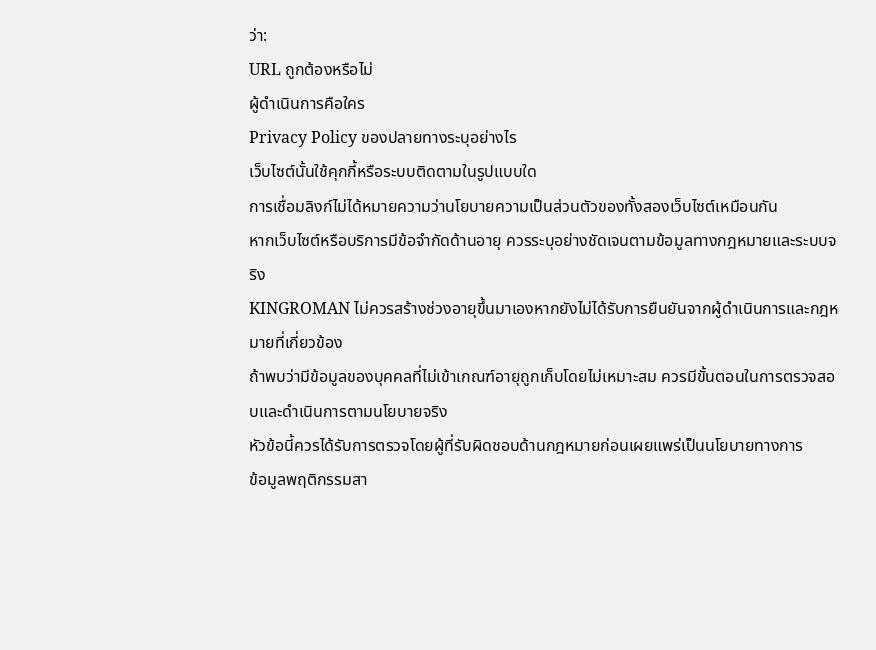ว่า:
URL ถูกต้องหรือไม่
ผู้ดำเนินการคือใคร
Privacy Policy ของปลายทางระบุอย่างไร
เว็บไซต์นั้นใช้คุกกี้หรือระบบติดตามในรูปแบบใด
การเชื่อมลิงก์ไม่ได้หมายความว่านโยบายความเป็นส่วนตัวของทั้งสองเว็บไซต์เหมือนกัน
หากเว็บไซต์หรือบริการมีข้อจำกัดด้านอายุ ควรระบุอย่างชัดเจนตามข้อมูลทางกฎหมายและระบบจริง
KINGROMAN ไม่ควรสร้างช่วงอายุขึ้นมาเองหากยังไม่ได้รับการยืนยันจากผู้ดำเนินการและกฎหมายที่เกี่ยวข้อง
ถ้าพบว่ามีข้อมูลของบุคคลที่ไม่เข้าเกณฑ์อายุถูกเก็บโดยไม่เหมาะสม ควรมีขั้นตอนในการตรวจสอบและดำเนินการตามนโยบายจริง
หัวข้อนี้ควรได้รับการตรวจโดยผู้ที่รับผิดชอบด้านกฎหมายก่อนเผยแพร่เป็นนโยบายทางการ
ข้อมูลพฤติกรรมสา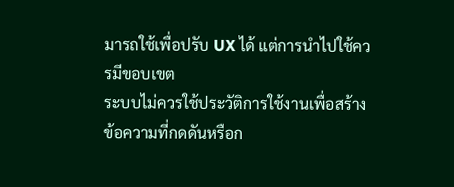มารถใช้เพื่อปรับ UX ได้ แต่การนำไปใช้ควรมีขอบเขต
ระบบไม่ควรใช้ประวัติการใช้งานเพื่อสร้างข้อความที่กดดันหรือก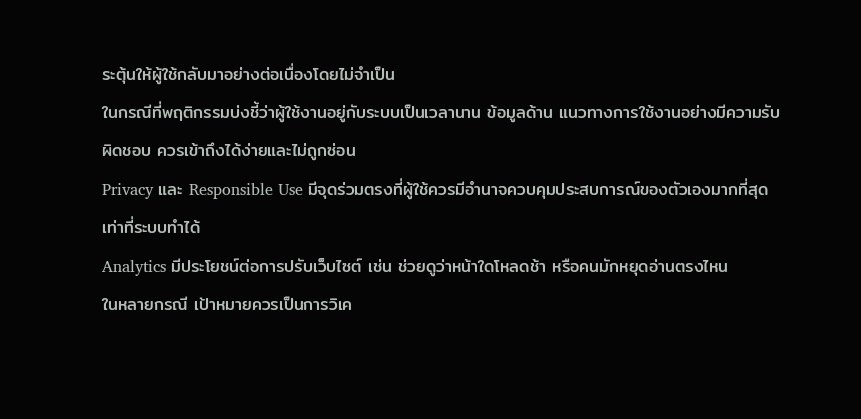ระตุ้นให้ผู้ใช้กลับมาอย่างต่อเนื่องโดยไม่จำเป็น
ในกรณีที่พฤติกรรมบ่งชี้ว่าผู้ใช้งานอยู่กับระบบเป็นเวลานาน ข้อมูลด้าน แนวทางการใช้งานอย่างมีความรับผิดชอบ ควรเข้าถึงได้ง่ายและไม่ถูกซ่อน
Privacy และ Responsible Use มีจุดร่วมตรงที่ผู้ใช้ควรมีอำนาจควบคุมประสบการณ์ของตัวเองมากที่สุดเท่าที่ระบบทำได้
Analytics มีประโยชน์ต่อการปรับเว็บไซต์ เช่น ช่วยดูว่าหน้าใดโหลดช้า หรือคนมักหยุดอ่านตรงไหน
ในหลายกรณี เป้าหมายควรเป็นการวิเค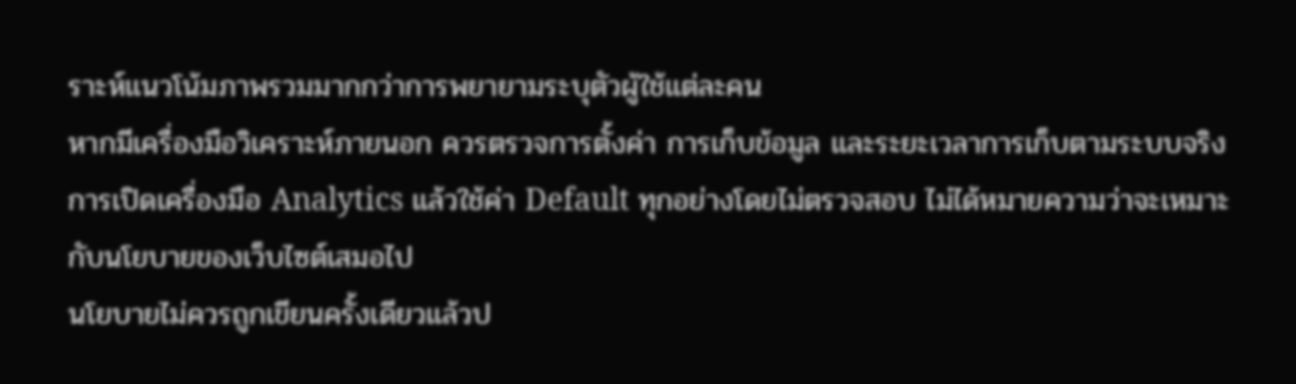ราะห์แนวโน้มภาพรวมมากกว่าการพยายามระบุตัวผู้ใช้แต่ละคน
หากมีเครื่องมือวิเคราะห์ภายนอก ควรตรวจการตั้งค่า การเก็บข้อมูล และระยะเวลาการเก็บตามระบบจริง
การเปิดเครื่องมือ Analytics แล้วใช้ค่า Default ทุกอย่างโดยไม่ตรวจสอบ ไม่ได้หมายความว่าจะเหมาะกับนโยบายของเว็บไซต์เสมอไป
นโยบายไม่ควรถูกเขียนครั้งเดียวแล้วป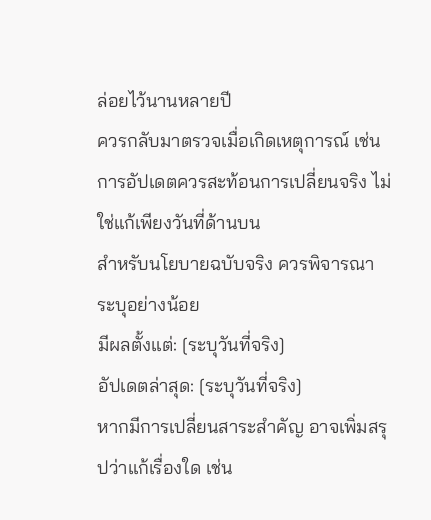ล่อยไว้นานหลายปี
ควรกลับมาตรวจเมื่อเกิดเหตุการณ์ เช่น
การอัปเดตควรสะท้อนการเปลี่ยนจริง ไม่ใช่แก้เพียงวันที่ด้านบน
สำหรับนโยบายฉบับจริง ควรพิจารณาระบุอย่างน้อย
มีผลตั้งแต่: [ระบุวันที่จริง]
อัปเดตล่าสุด: [ระบุวันที่จริง]
หากมีการเปลี่ยนสาระสำคัญ อาจเพิ่มสรุปว่าแก้เรื่องใด เช่น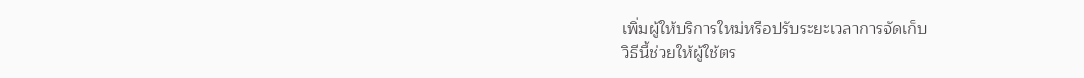เพิ่มผู้ให้บริการใหม่หรือปรับระยะเวลาการจัดเก็บ
วิธีนี้ช่วยให้ผู้ใช้ตร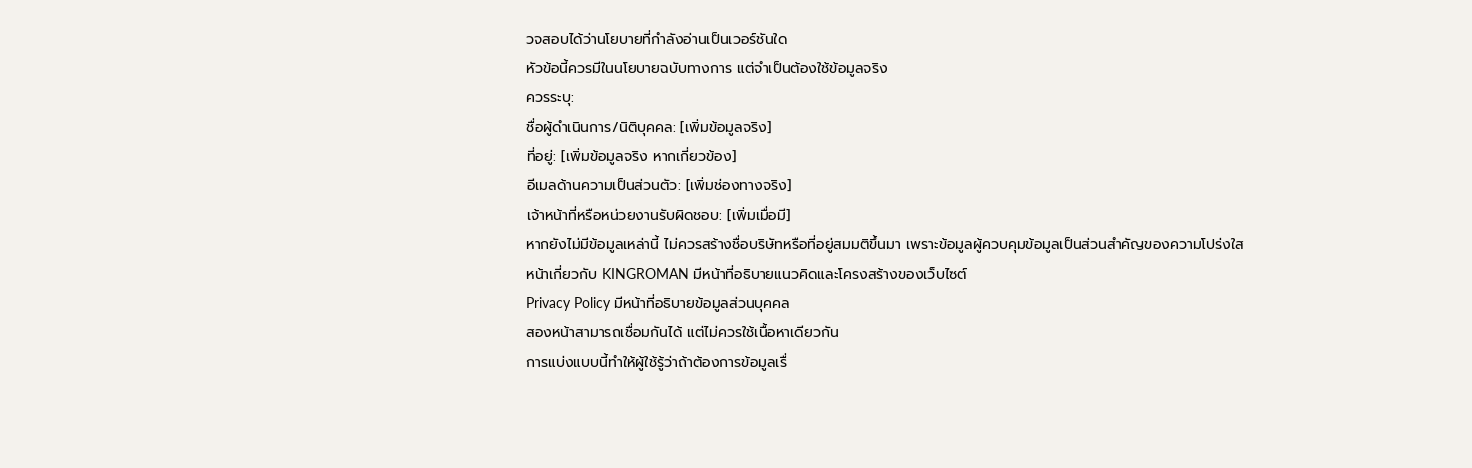วจสอบได้ว่านโยบายที่กำลังอ่านเป็นเวอร์ชันใด
หัวข้อนี้ควรมีในนโยบายฉบับทางการ แต่จำเป็นต้องใช้ข้อมูลจริง
ควรระบุ:
ชื่อผู้ดำเนินการ/นิติบุคคล: [เพิ่มข้อมูลจริง]
ที่อยู่: [เพิ่มข้อมูลจริง หากเกี่ยวข้อง]
อีเมลด้านความเป็นส่วนตัว: [เพิ่มช่องทางจริง]
เจ้าหน้าที่หรือหน่วยงานรับผิดชอบ: [เพิ่มเมื่อมี]
หากยังไม่มีข้อมูลเหล่านี้ ไม่ควรสร้างชื่อบริษัทหรือที่อยู่สมมติขึ้นมา เพราะข้อมูลผู้ควบคุมข้อมูลเป็นส่วนสำคัญของความโปร่งใส
หน้าเกี่ยวกับ KINGROMAN มีหน้าที่อธิบายแนวคิดและโครงสร้างของเว็บไซต์
Privacy Policy มีหน้าที่อธิบายข้อมูลส่วนบุคคล
สองหน้าสามารถเชื่อมกันได้ แต่ไม่ควรใช้เนื้อหาเดียวกัน
การแบ่งแบบนี้ทำให้ผู้ใช้รู้ว่าถ้าต้องการข้อมูลเรื่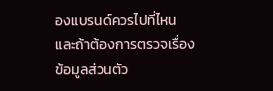องแบรนด์ควรไปที่ไหน และถ้าต้องการตรวจเรื่องข้อมูลส่วนตัว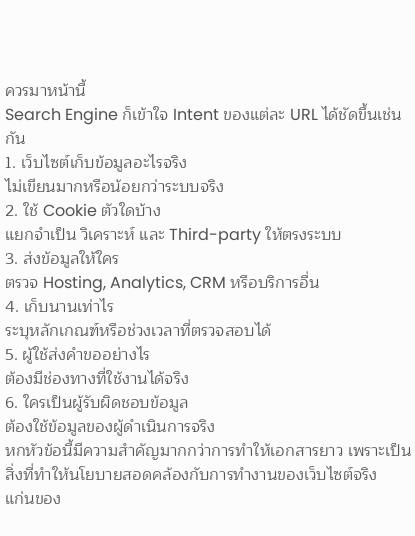ควรมาหน้านี้
Search Engine ก็เข้าใจ Intent ของแต่ละ URL ได้ชัดขึ้นเช่นกัน
1. เว็บไซต์เก็บข้อมูลอะไรจริง
ไม่เขียนมากหรือน้อยกว่าระบบจริง
2. ใช้ Cookie ตัวใดบ้าง
แยกจำเป็น วิเคราะห์ และ Third-party ให้ตรงระบบ
3. ส่งข้อมูลให้ใคร
ตรวจ Hosting, Analytics, CRM หรือบริการอื่น
4. เก็บนานเท่าไร
ระบุหลักเกณฑ์หรือช่วงเวลาที่ตรวจสอบได้
5. ผู้ใช้ส่งคำขออย่างไร
ต้องมีช่องทางที่ใช้งานได้จริง
6. ใครเป็นผู้รับผิดชอบข้อมูล
ต้องใช้ข้อมูลของผู้ดำเนินการจริง
หกหัวข้อนี้มีความสำคัญมากกว่าการทำให้เอกสารยาว เพราะเป็นสิ่งที่ทำให้นโยบายสอดคล้องกับการทำงานของเว็บไซต์จริง
แก่นของ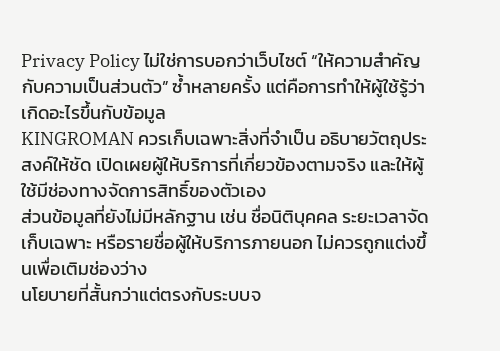Privacy Policy ไม่ใช่การบอกว่าเว็บไซต์ “ให้ความสำคัญกับความเป็นส่วนตัว” ซ้ำหลายครั้ง แต่คือการทำให้ผู้ใช้รู้ว่าเกิดอะไรขึ้นกับข้อมูล
KINGROMAN ควรเก็บเฉพาะสิ่งที่จำเป็น อธิบายวัตถุประสงค์ให้ชัด เปิดเผยผู้ให้บริการที่เกี่ยวข้องตามจริง และให้ผู้ใช้มีช่องทางจัดการสิทธิ์ของตัวเอง
ส่วนข้อมูลที่ยังไม่มีหลักฐาน เช่น ชื่อนิติบุคคล ระยะเวลาจัดเก็บเฉพาะ หรือรายชื่อผู้ให้บริการภายนอก ไม่ควรถูกแต่งขึ้นเพื่อเติมช่องว่าง
นโยบายที่สั้นกว่าแต่ตรงกับระบบจ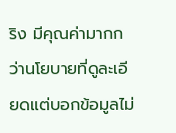ริง มีคุณค่ามากกว่านโยบายที่ดูละเอียดแต่บอกข้อมูลไม่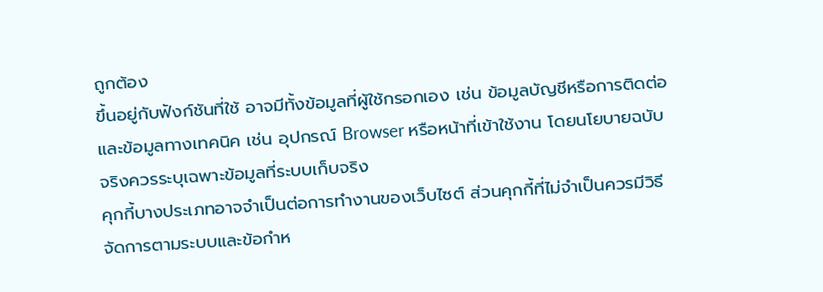ถูกต้อง
ขึ้นอยู่กับฟังก์ชันที่ใช้ อาจมีทั้งข้อมูลที่ผู้ใช้กรอกเอง เช่น ข้อมูลบัญชีหรือการติดต่อ และข้อมูลทางเทคนิค เช่น อุปกรณ์ Browser หรือหน้าที่เข้าใช้งาน โดยนโยบายฉบับจริงควรระบุเฉพาะข้อมูลที่ระบบเก็บจริง
คุกกี้บางประเภทอาจจำเป็นต่อการทำงานของเว็บไซต์ ส่วนคุกกี้ที่ไม่จำเป็นควรมีวิธีจัดการตามระบบและข้อกำห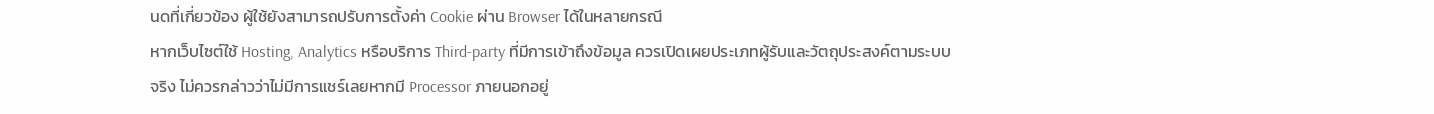นดที่เกี่ยวข้อง ผู้ใช้ยังสามารถปรับการตั้งค่า Cookie ผ่าน Browser ได้ในหลายกรณี
หากเว็บไซต์ใช้ Hosting, Analytics หรือบริการ Third-party ที่มีการเข้าถึงข้อมูล ควรเปิดเผยประเภทผู้รับและวัตถุประสงค์ตามระบบจริง ไม่ควรกล่าวว่าไม่มีการแชร์เลยหากมี Processor ภายนอกอยู่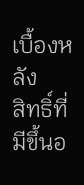เบื้องหลัง
สิทธิ์ที่มีขึ้นอ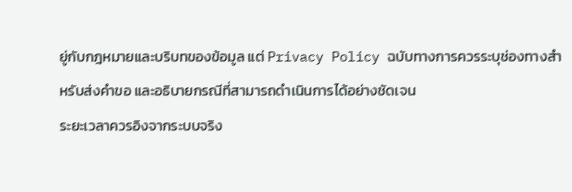ยู่กับกฎหมายและบริบทของข้อมูล แต่ Privacy Policy ฉบับทางการควรระบุช่องทางสำหรับส่งคำขอ และอธิบายกรณีที่สามารถดำเนินการได้อย่างชัดเจน
ระยะเวลาควรอิงจากระบบจริง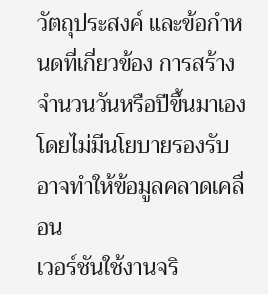วัตถุประสงค์ และข้อกำหนดที่เกี่ยวข้อง การสร้างจำนวนวันหรือปีขึ้นมาเองโดยไม่มีนโยบายรองรับอาจทำให้ข้อมูลคลาดเคลื่อน
เวอร์ชันใช้งานจริ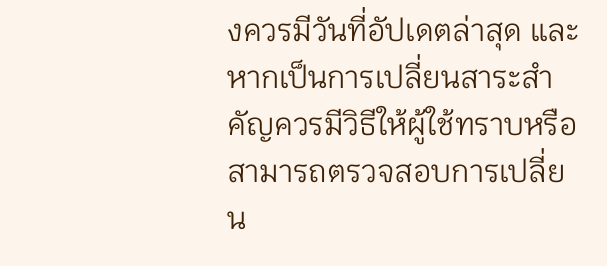งควรมีวันที่อัปเดตล่าสุด และหากเป็นการเปลี่ยนสาระสำคัญควรมีวิธีให้ผู้ใช้ทราบหรือสามารถตรวจสอบการเปลี่ยน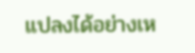แปลงได้อย่างเห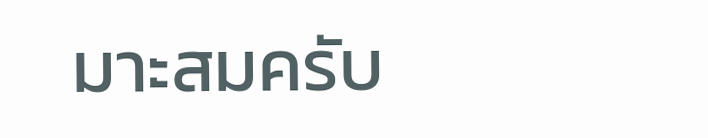มาะสมครับ